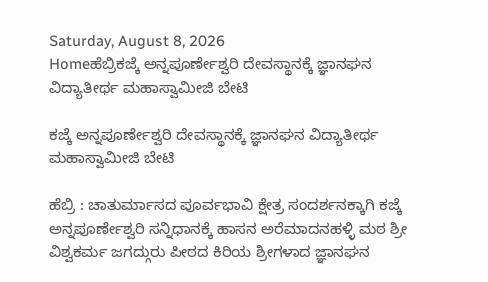Saturday, August 8, 2026
Homeಹೆಬ್ರಿಕಜ್ಕೆ ಅನ್ನಪೂರ್ಣೇಶ್ವರಿ ದೇವಸ್ಥಾನಕ್ಕೆ ಜ್ಞಾನಘನ ವಿದ್ಯಾತೀರ್ಥ ಮಹಾಸ್ವಾಮೀಜಿ ಬೇಟಿ

ಕಜ್ಕೆ ಅನ್ನಪೂರ್ಣೇಶ್ವರಿ ದೇವಸ್ಥಾನಕ್ಕೆ ಜ್ಞಾನಘನ ವಿದ್ಯಾತೀರ್ಥ ಮಹಾಸ್ವಾಮೀಜಿ ಬೇಟಿ

ಹೆಬ್ರಿ : ಚಾತುರ್ಮಾಸದ ಪೂರ್ವಭಾವಿ ಕ್ಷೇತ್ರ ಸಂದರ್ಶನಕ್ಕಾಗಿ ಕಜ್ಕೆ ಅನ್ನಪೂರ್ಣೇಶ್ವರಿ ಸನ್ನಿಧಾನಕ್ಕೆ ಹಾಸನ ಅರೆಮಾದನಹಳ್ಳಿ ಮಠ ಶ್ರೀ ವಿಶ್ವಕರ್ಮ ಜಗದ್ಗುರು ಪೀಠದ ಕಿರಿಯ ಶ್ರೀಗಳಾದ ಜ್ಞಾನಘನ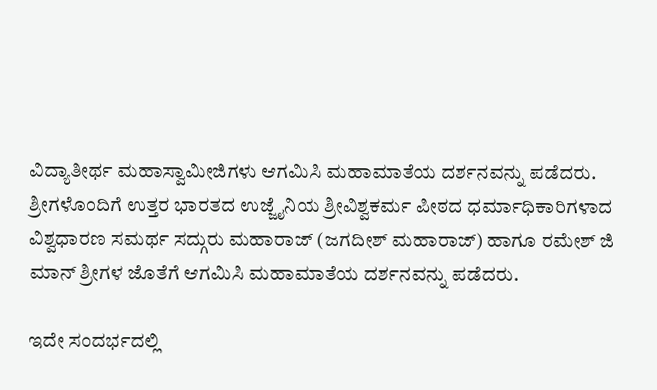ವಿದ್ಯಾತೀರ್ಥ ಮಹಾಸ್ವಾಮೀಜಿಗಳು ಆಗಮಿಸಿ ಮಹಾಮಾತೆಯ ದರ್ಶನವನ್ನು ಪಡೆದರು.
ಶ್ರೀಗಳೊಂದಿಗೆ ಉತ್ತರ ಭಾರತದ ಉಜ್ಜೈನಿಯ ಶ್ರೀವಿಶ್ವಕರ್ಮ ಪೀಠದ ಧರ್ಮಾಧಿಕಾರಿಗಳಾದ ವಿಶ್ವಧಾರಣ ಸಮರ್ಥ ಸದ್ಗುರು ಮಹಾರಾಜ್ (ಜಗದೀಶ್ ಮಹಾರಾಜ್) ಹಾಗೂ ರಮೇಶ್ ಜಿ ಮಾನ್ ಶ್ರೀಗಳ ಜೊತೆಗೆ ಆಗಮಿಸಿ ಮಹಾಮಾತೆಯ ದರ್ಶನವನ್ನು ಪಡೆದರು.

ಇದೇ ಸಂದರ್ಭದಲ್ಲಿ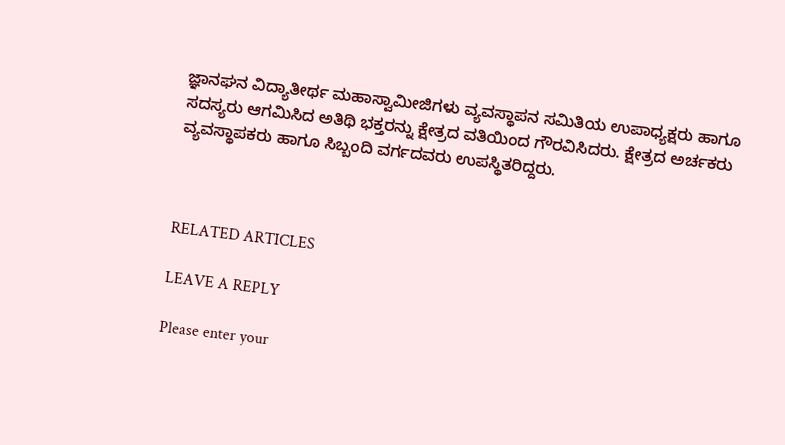ಜ್ಞಾನಘನ ವಿದ್ಯಾತೀರ್ಥ ಮಹಾಸ್ವಾಮೀಜಿಗಳು ವ್ಯವಸ್ಥಾಪನ ಸಮಿತಿಯ ಉಪಾಧ್ಯಕ್ಷರು ಹಾಗೂ ಸದಸ್ಯರು ಆಗಮಿಸಿದ ಅತಿಥಿ ಭಕ್ತರನ್ನು ಕ್ಷೇತ್ರದ ವತಿಯಿಂದ ಗೌರವಿಸಿದರು. ಕ್ಷೇತ್ರದ ಅರ್ಚಕರು ವ್ಯವಸ್ಥಾಪಕರು ಹಾಗೂ ಸಿಬ್ಬಂದಿ ವರ್ಗದವರು ಉಪಸ್ಥಿತರಿದ್ದರು.



RELATED ARTICLES

LEAVE A REPLY

Please enter your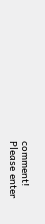comment!
Please enter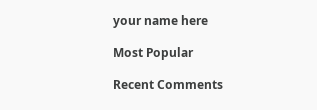your name here

Most Popular

Recent Comments